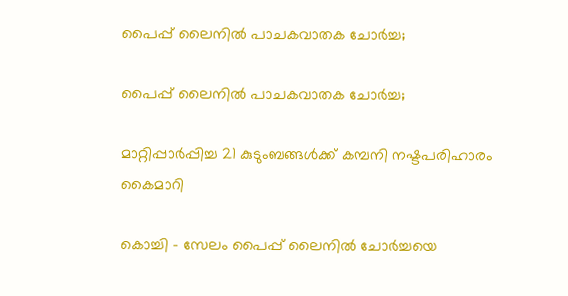പൈപ്പ് ലൈനില്‍ പാചകവാതക ചോർച്ച;

പൈപ്പ് ലൈനില്‍ പാചകവാതക ചോർച്ച;

മാറ്റിപ്പാർപ്പിച്ച 21 കുടുംബങ്ങൾക്ക് കമ്പനി നഷ്ടപരിഹാരം കൈമാറി

കൊച്ചി – സേലം പൈപ്പ് ലൈനില്‍ ചോർച്ചയെ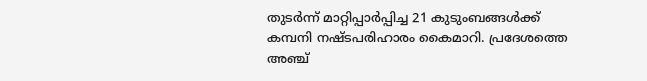തുടർന്ന് മാറ്റിപ്പാർപ്പിച്ച 21 കുടുംബങ്ങൾക്ക് കമ്പനി നഷ്ടപരിഹാരം കൈമാറി. പ്രദേശത്തെ അഞ്ച്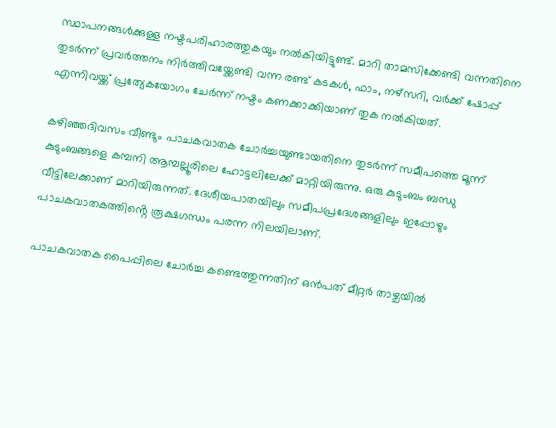സ്ഥാപനങ്ങൾക്കുള്ള നഷ്ടപരിഹാരത്തുകയും നൽകിയിട്ടുണ്ട്. മാറി താമസിക്കേണ്ടി വന്നതിനെ തുടർന്ന് പ്രവർത്തനം നിർത്തിവയ്ക്കേണ്ടി വന്ന രണ്ട് കടകൾ, ഫാം, നഴ്സറി, വർക്ക് ഷോപ്പ് എന്നിവയ്ക്ക് പ്രത്യേകയോഗം ചേർന്ന് നഷ്ടം കണക്കാക്കിയാണ് തുക നൽകിയത്.

കഴിഞ്ഞദിവസം വീണ്ടും പാചകവാതക ചോർച്ചയുണ്ടായതിനെ തുടർന്ന് സമീപത്തെ മൂന്ന് കുടുംബങ്ങളെ കമ്പനി ആമ്പല്ലൂരിലെ ഹോട്ടലിലേക്ക് മാറ്റിയിരുന്നു. ഒരു കുടുംബം ബന്ധു വീട്ടിലേക്കാണ് മാറിയിരുന്നത്. ദേശീയപാതയിലും സമീപപ്രദേശങ്ങളിലും ഇപ്പോഴും പാചകവാതകത്തിൻ്റെ രൂക്ഷഗന്ധം പരന്ന നിലയിലാണ്.

പാചകവാതക പൈപ്പിലെ ചോർച്ച കണ്ടെത്തുന്നതിന് ഒൻപത് മീറ്റർ താഴ്ചയിൽ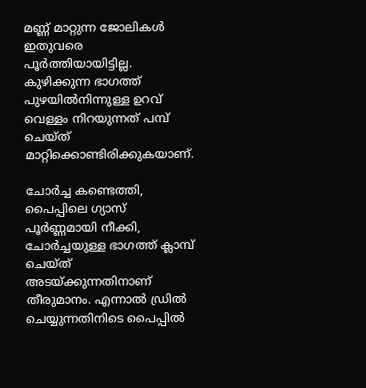മണ്ണ് മാറ്റുന്ന ജോലികൾ ഇതുവരെ പൂർത്തിയായിട്ടില്ല. കുഴിക്കുന്ന ഭാഗത്ത്  പുഴയിൽനിന്നുള്ള ഉറവ് വെള്ളം നിറയുന്നത് പമ്പ് ചെയ്ത് മാറ്റിക്കൊണ്ടിരിക്കുകയാണ്.

ചോർച്ച കണ്ടെത്തി, പൈപ്പിലെ ഗ്യാസ് പൂർണ്ണമായി നീക്കി, ചോർച്ചയുള്ള ഭാഗത്ത് ക്ലാമ്പ് ചെയ്ത് അടയ്ക്കുന്നതിനാണ് തീരുമാനം. എന്നാൽ ഡ്രിൽ ചെയ്യുന്നതിനിടെ പൈപ്പിൽ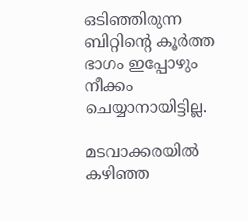ഒടിഞ്ഞിരുന്ന ബിറ്റിന്റെ കൂർത്ത ഭാഗം ഇപ്പോഴും നീക്കം ചെയ്യാനായിട്ടില്ല.

മടവാക്കരയിൽ കഴിഞ്ഞ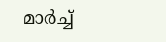മാര്‍ച്ച്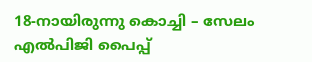18-നായിരുന്നു കൊച്ചി – സേലം എല്‍പിജി പൈപ്പ്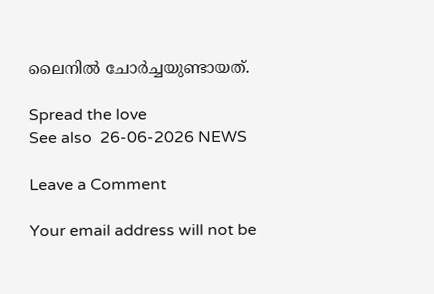ലൈനില്‍ ചോര്‍ച്ചയുണ്ടായത്.

Spread the love
See also  26-06-2026 NEWS

Leave a Comment

Your email address will not be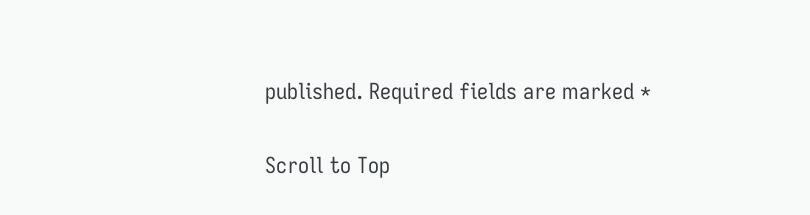published. Required fields are marked *

Scroll to Top